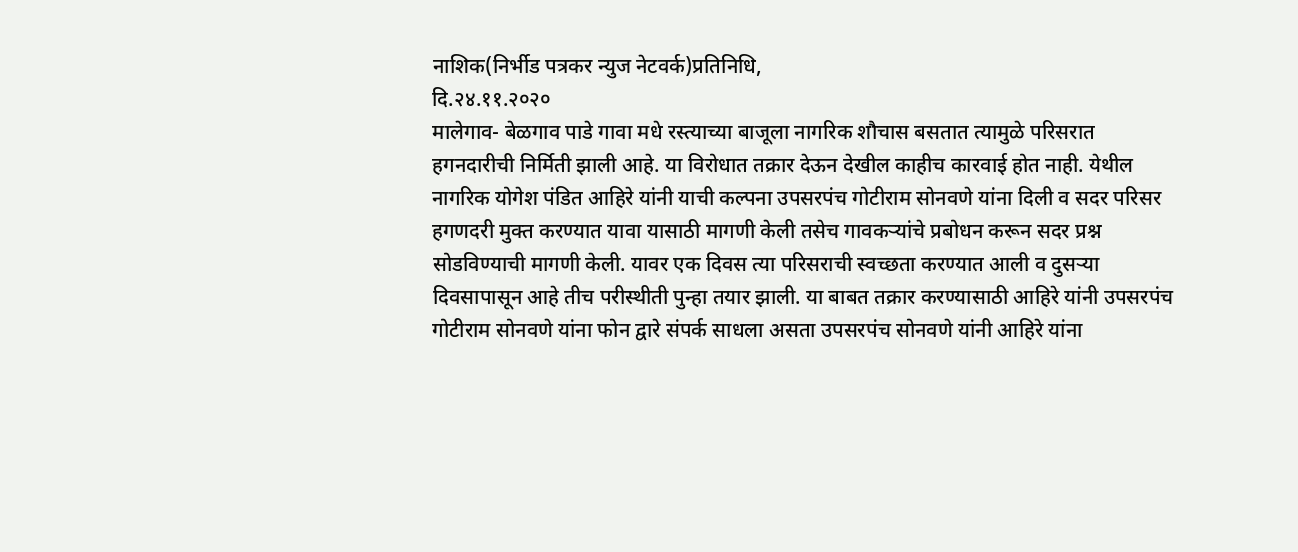नाशिक(निर्भीड पत्रकर न्युज नेटवर्क)प्रतिनिधि,
दि.२४.११.२०२०
मालेगाव- बेळगाव पाडे गावा मधे रस्त्याच्या बाजूला नागरिक शौचास बसतात त्यामुळे परिसरात हगनदारीची निर्मिती झाली आहे. या विरोधात तक्रार देऊन देखील काहीच कारवाई होत नाही. येथील नागरिक योगेश पंडित आहिरे यांनी याची कल्पना उपसरपंच गोटीराम सोनवणे यांना दिली व सदर परिसर हगणदरी मुक्त करण्यात यावा यासाठी मागणी केली तसेच गावकऱ्यांचे प्रबोधन करून सदर प्रश्न सोडविण्याची मागणी केली. यावर एक दिवस त्या परिसराची स्वच्छता करण्यात आली व दुसऱ्या दिवसापासून आहे तीच परीस्थीती पुन्हा तयार झाली. या बाबत तक्रार करण्यासाठी आहिरे यांनी उपसरपंच गोटीराम सोनवणे यांना फोन द्वारे संपर्क साधला असता उपसरपंच सोनवणे यांनी आहिरे यांना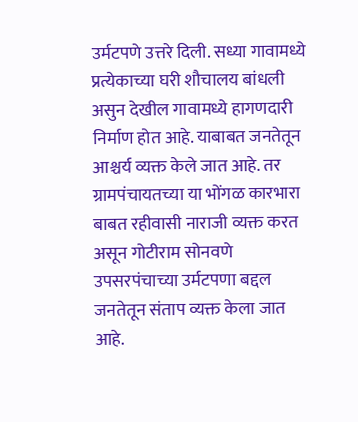उर्मटपणे उत्तरे दिली. सध्या गावामध्ये प्रत्येकाच्या घरी शौचालय बांधली असुन देखील गावामध्ये हागणदारी निर्माण होत आहे. याबाबत जनतेतून आश्चर्य व्यक्त केले जात आहे. तर ग्रामपंचायतच्या या भोंगळ कारभारा बाबत रहीवासी नाराजी व्यक्त करत असून गोटीराम सोनवणे उपसरपंचाच्या उर्मटपणा बद्दल जनतेतून संताप व्यक्त केला जात आहे.